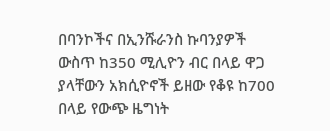በባንኮችና በኢንሹራንስ ኩባንያዎች ውስጥ ከ350 ሚሊዮን ብር በላይ ዋጋ ያላቸውን አክሲዮኖች ይዘው የቆዩ ከ700 በላይ የውጭ ዜግነት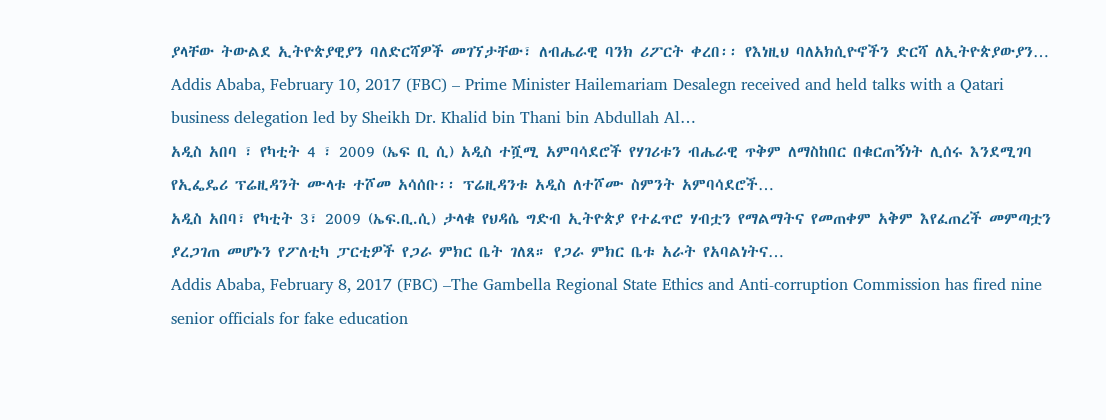ያላቸው ትውልደ ኢትዮጵያዊያን ባለድርሻዎች መገኘታቸው፣ ለብሔራዊ ባንክ ሪፖርት ቀረበ፡፡ የእነዚህ ባለአክሲዮኖችን ድርሻ ለኢትዮጵያውያን…
Addis Ababa, February 10, 2017 (FBC) – Prime Minister Hailemariam Desalegn received and held talks with a Qatari business delegation led by Sheikh Dr. Khalid bin Thani bin Abdullah Al…
አዲስ አበባ ፣ የካቲት 4 ፣ 2009 (ኤፍ ቢ ሲ) አዲስ ተሿሚ አምባሳደሮች የሃገሪቱን ብሔራዊ ጥቅም ለማስከበር በቁርጠኝነት ሊሰሩ እንደሚገባ የኢፌዴሪ ፕሬዚዳንት ሙላቱ ተሾመ አሳሰቡ፡፡ ፕሬዚዳንቱ አዲስ ለተሾሙ ስምንት አምባሳደሮች…
አዲስ አበባ፣ የካቲት 3፣ 2009 (ኤፍ.ቢ.ሲ) ታላቁ የህዳሴ ግድብ ኢትዮጵያ የተፈጥሮ ሃብቷን የማልማትና የመጠቀም አቅም እየፈጠረች መምጣቷን ያረጋገጠ መሆኑን የፖለቲካ ፓርቲዎች የጋራ ምክር ቤት ገለጸ። የጋራ ምክር ቤቱ አራት የአባልነትና…
Addis Ababa, February 8, 2017 (FBC) –The Gambella Regional State Ethics and Anti-corruption Commission has fired nine senior officials for fake education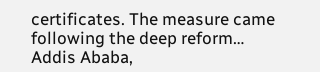certificates. The measure came following the deep reform…
Addis Ababa,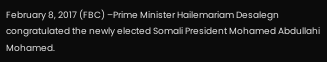February 8, 2017 (FBC) –Prime Minister Hailemariam Desalegn congratulated the newly elected Somali President Mohamed Abdullahi Mohamed.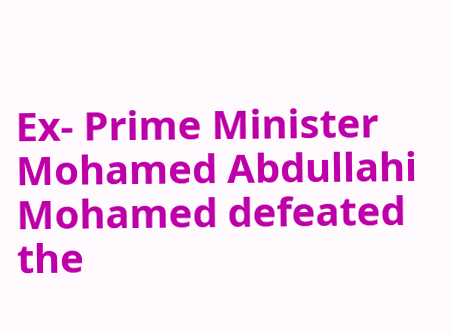Ex- Prime Minister Mohamed Abdullahi Mohamed defeated the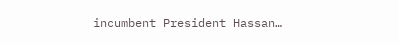incumbent President Hassan…